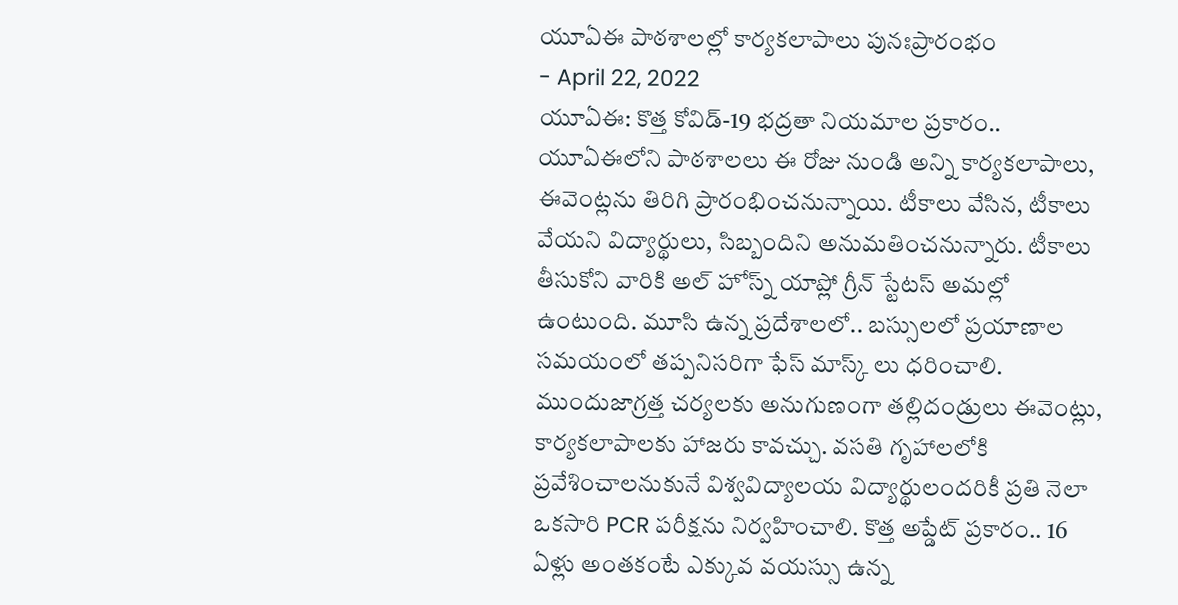యూఏఈ పాఠశాలల్లో కార్యకలాపాలు పునఃప్రారంభం
- April 22, 2022
యూఏఈ: కొత్త కోవిడ్-19 భద్రతా నియమాల ప్రకారం.. యూఏఈలోని పాఠశాలలు ఈ రోజు నుండి అన్ని కార్యకలాపాలు, ఈవెంట్లను తిరిగి ప్రారంభించనున్నాయి. టీకాలు వేసిన, టీకాలు వేయని విద్యార్థులు, సిబ్బందిని అనుమతించనున్నారు. టీకాలు తీసుకోని వారికి అల్ హోస్న్ యాప్లో గ్రీన్ స్టేటస్ అమల్లో ఉంటుంది. మూసి ఉన్న ప్రదేశాలలో.. బస్సులలో ప్రయాణాల సమయంలో తప్పనిసరిగా ఫేస్ మాస్క్ లు ధరించాలి. ముందుజాగ్రత్త చర్యలకు అనుగుణంగా తల్లిదండ్రులు ఈవెంట్లు, కార్యకలాపాలకు హాజరు కావచ్చు. వసతి గృహాలలోకి ప్రవేశించాలనుకునే విశ్వవిద్యాలయ విద్యార్థులందరికీ ప్రతి నెలా ఒకసారి PCR పరీక్షను నిర్వహించాలి. కొత్త అప్డేట్ ప్రకారం.. 16 ఏళ్లు అంతకంటే ఎక్కువ వయస్సు ఉన్న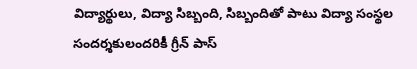విద్యార్థులు, విద్యా సిబ్బంది, సిబ్బందితో పాటు విద్యా సంస్థల సందర్శకులందరికీ గ్రీన్ పాస్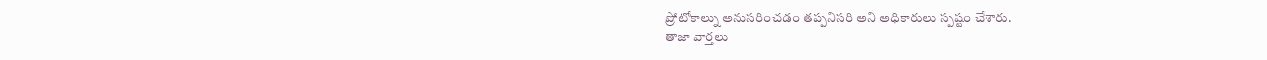ప్రోటోకాల్ను అనుసరించడం తప్పనిసరి అని అధికారులు స్పష్టం చేశారు.
తాజా వార్తలు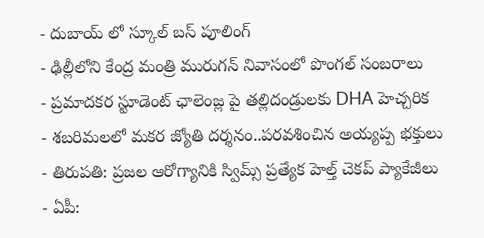- దుబాయ్ లో స్కూల్ బస్ పూలింగ్
- ఢిల్లీలోని కేంద్ర మంత్రి మురుగన్ నివాసంలో పొంగల్ సంబరాలు
- ప్రమాదకర స్టూడెంట్ ఛాలెంజ్ల పై తల్లిదండ్రులకు DHA హెచ్చరిక
- శబరిమలలో మకర జ్యోతి దర్శనం..పరవశించిన అయ్యప్ప భక్తులు
- తిరుపతి: ప్రజల ఆరోగ్యానికి స్విమ్స్ ప్రత్యేక హెల్త్ చెకప్ ప్యాకేజీలు
- ఏపీ: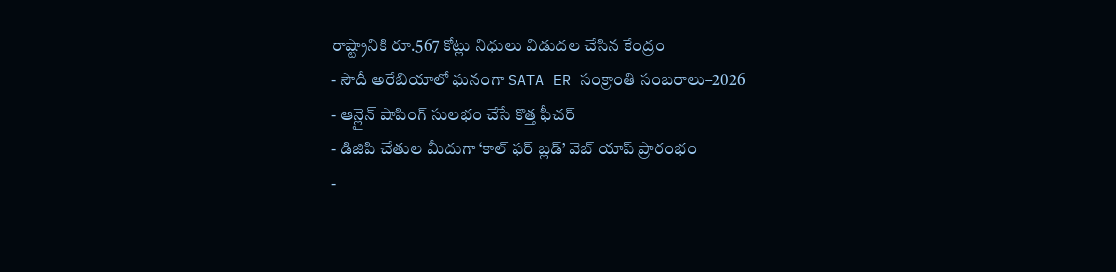రాష్ట్రానికి రూ.567 కోట్లు నిధులు విడుదల చేసిన కేంద్రం
- సౌదీ అరేబియాలో ఘనంగా SATA ER సంక్రాంతి సంబరాలు–2026
- ఆన్లైన్ షాపింగ్ సులభం చేసే కొత్త ఫీచర్
- డిజిపి చేతుల మీదుగా ‘కాల్ ఫర్ బ్లడ్’ వెబ్ యాప్ ప్రారంభం
-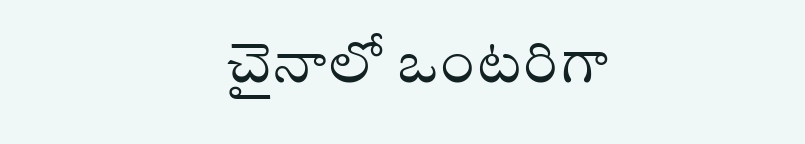చైనాలో ఒంటరిగా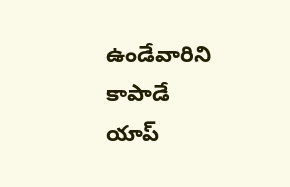ఉండేవారిని కాపాడే యాప్